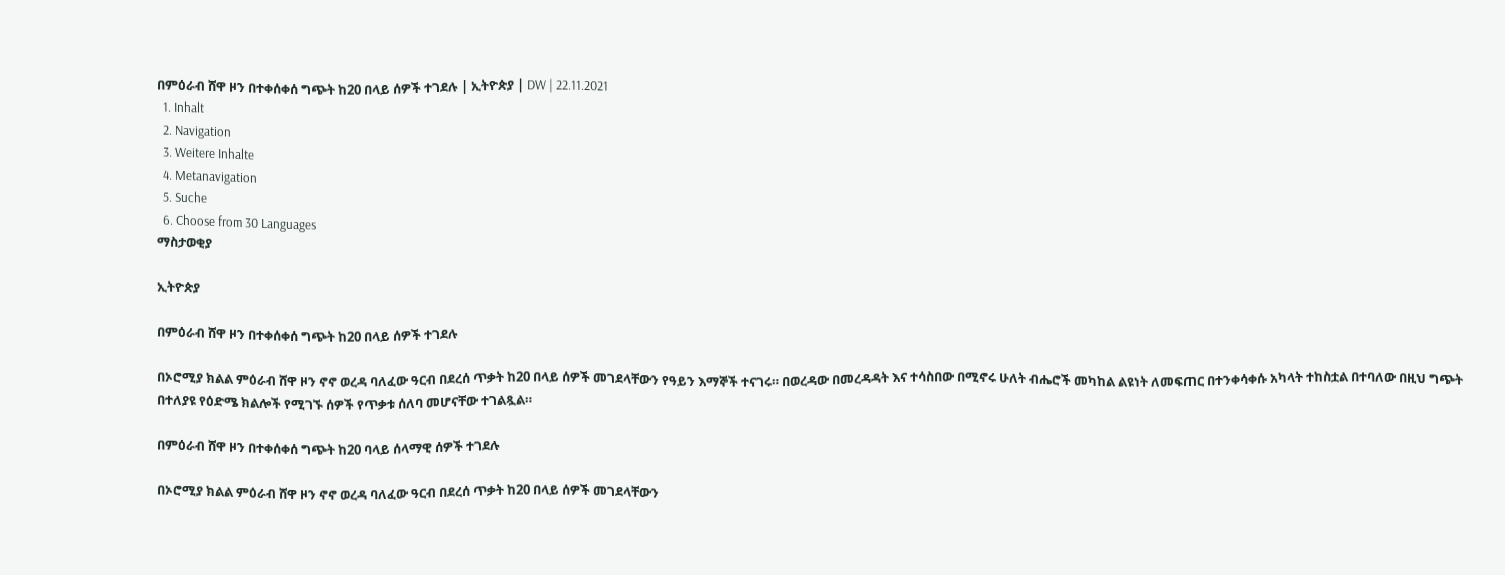በምዕራብ ሸዋ ዞን በተቀሰቀሰ ግጭት ከ20 በላይ ሰዎች ተገደሉ | ኢትዮጵያ | DW | 22.11.2021
  1. Inhalt
  2. Navigation
  3. Weitere Inhalte
  4. Metanavigation
  5. Suche
  6. Choose from 30 Languages
ማስታወቂያ

ኢትዮጵያ

በምዕራብ ሸዋ ዞን በተቀሰቀሰ ግጭት ከ20 በላይ ሰዎች ተገደሉ

በኦሮሚያ ክልል ምዕራብ ሸዋ ዞን ኖኖ ወረዳ ባለፈው ዓርብ በደረሰ ጥቃት ከ20 በላይ ሰዎች መገደላቸውን የዓይን እማኞች ተናገሩ። በወረዳው በመረዳዳት እና ተሳስበው በሚኖሩ ሁለት ብሔሮች መካከል ልዩነት ለመፍጠር በተንቀሳቀሱ አካላት ተከስቷል በተባለው በዚህ ግጭት በተለያዩ የዕድሜ ክልሎች የሚገኙ ሰዎች የጥቃቱ ሰለባ መሆናቸው ተገልጿል።

በምዕራብ ሸዋ ዞን በተቀሰቀሰ ግጭት ከ20 ባላይ ሰላማዊ ሰዎች ተገደሉ

በኦሮሚያ ክልል ምዕራብ ሸዋ ዞን ኖኖ ወረዳ ባለፈው ዓርብ በደረሰ ጥቃት ከ20 በላይ ሰዎች መገደላቸውን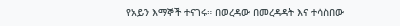የአይን እማኞች ተናገሩ። በወረዳው በመረዳዳት እና ተሳስበው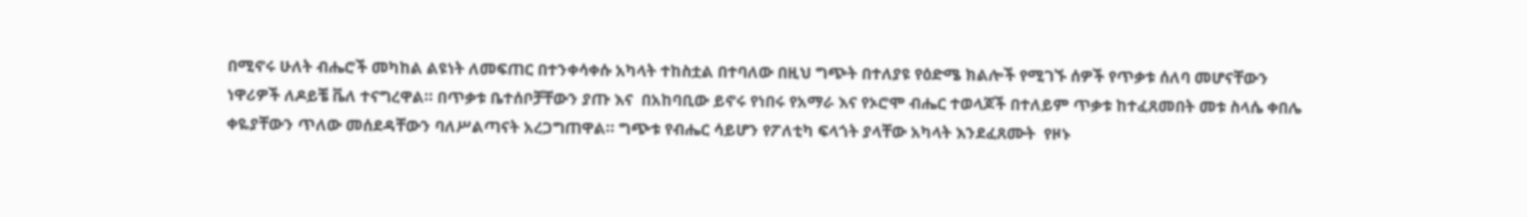በሚኖሩ ሁለት ብሔሮች መካከል ልዩነት ለመፍጠር በተንቀሳቀሱ አካላት ተከስቷል በተባለው በዚህ ግጭት በተለያዩ የዕድሜ ክልሎች የሚገኙ ሰዎች የጥቃቱ ሰለባ መሆናቸውን ነዋሪዎች ለዶይቼ ቬለ ተናግረዋል። በጥቃቱ ቤተሰቦቻቸውን ያጡ እና  በአከባቢው ይኖሩ የነበሩ የአማራ እና የኦሮሞ ብሔር ተወላጆች በተለይም ጥቃቱ ከተፈጸመበት መቱ ስላሴ ቀበሌ ቀዬያቸውን ጥለው መሰደዳቸውን ባለሥልጣናት አረጋግጠዋል። ግጭቱ የብሔር ሳይሆን የፖለቲካ ፍላጎት ያላቸው አካላት እንደፈጸሙት  የዞኑ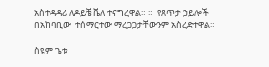አስተዳዳሪ ለዶይቼ ቬለ ተናግረዋል። ።  የጸጥታ ኃይሎች በአከባቢው  ተሰማርተው ማረጋጋታቸውንም አስረድተዋል።

ስዩም ጌቱ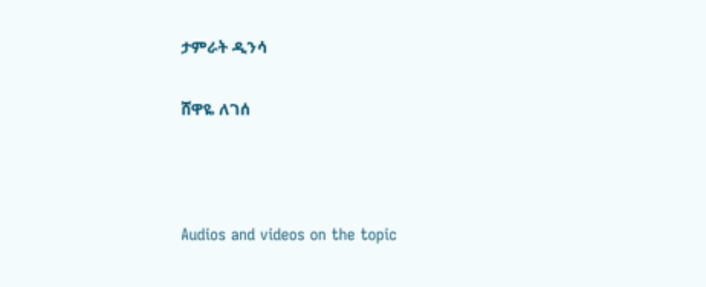ታምራት ዲንሳ

ሸዋዬ ለገሰ



Audios and videos on the topic